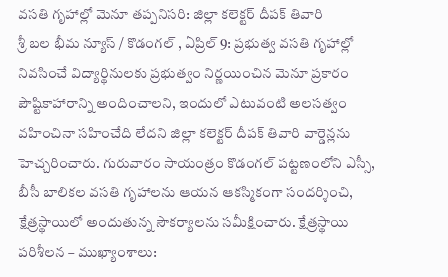వసతి గృహాల్లో మెనూ తప్పనిసరి: జిల్లా కలెక్టర్ దీపక్ తివారి
శ్రీ బల భీమ న్యూస్ / కొడంగల్ , ఏప్రిల్ 9: ప్రభుత్వ వసతి గృహాల్లో నివసించే విద్యార్థినులకు ప్రభుత్వం నిర్ణయించిన మెనూ ప్రకారం పౌష్టికాహారాన్ని అందించాలని, ఇందులో ఎటువంటి అలసత్వం వహించినా సహించేది లేదని జిల్లా కలెక్టర్ దీపక్ తివారి వార్డెన్లను హెచ్చరించారు. గురువారం సాయంత్రం కొడంగల్ పట్టణంలోని ఎస్సీ, బీసీ బాలికల వసతి గృహాలను ఆయన ఆకస్మికంగా సందర్శించి, క్షేత్రస్థాయిలో అందుతున్న సౌకర్యాలను సమీక్షించారు. క్షేత్రస్థాయి పరిశీలన – ముఖ్యాంశాలు: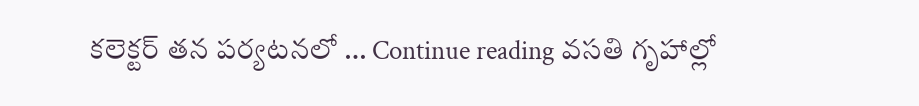కలెక్టర్ తన పర్యటనలో … Continue reading వసతి గృహాల్లో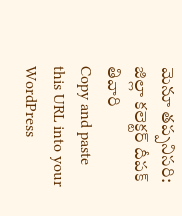మెనూ తప్పనిసరి: జిల్లా కలెక్టర్ దీపక్ తివారి
Copy and paste this URL into your WordPress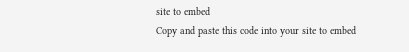site to embed
Copy and paste this code into your site to embed